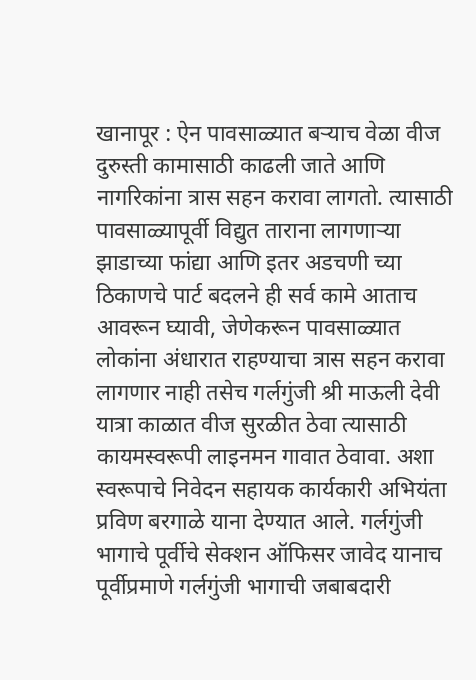खानापूर : ऐन पावसाळ्यात बऱ्याच वेळा वीज दुरुस्ती कामासाठी काढली जाते आणि नागरिकांना त्रास सहन करावा लागतो. त्यासाठी पावसाळ्यापूर्वी विद्युत ताराना लागणाऱ्या झाडाच्या फांद्या आणि इतर अडचणी च्या ठिकाणचे पार्ट बदलने ही सर्व कामे आताच आवरून घ्यावी, जेणेकरून पावसाळ्यात लोकांना अंधारात राहण्याचा त्रास सहन करावा लागणार नाही तसेच गर्लगुंजी श्री माऊली देवी यात्रा काळात वीज सुरळीत ठेवा त्यासाठी कायमस्वरूपी लाइनमन गावात ठेवावा. अशा स्वरूपाचे निवेदन सहायक कार्यकारी अभियंता प्रविण बरगाळे याना देण्यात आले. गर्लगुंजी भागाचे पूर्वीचे सेक्शन ऑफिसर जावेद यानाच पूर्वीप्रमाणे गर्लगुंजी भागाची जबाबदारी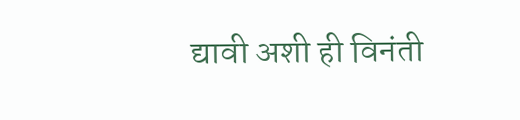द्यावी अशी ही विनंती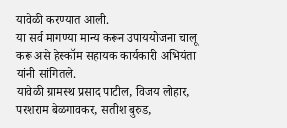यावेळी करण्यात आली.
या सर्व मागण्या मान्य करून उपाययोजना चालू करू असे हेस्कॉम सहायक कार्यकारी अभियंता यांनी सांगितले.
यावेळी ग्रामस्थ प्रसाद पाटील, विजय लोहार, परशराम बेळगावकर, सतीश बुरुड,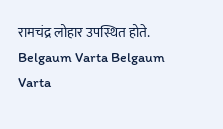रामचंद्र लोहार उपस्थित होते.
Belgaum Varta Belgaum Varta